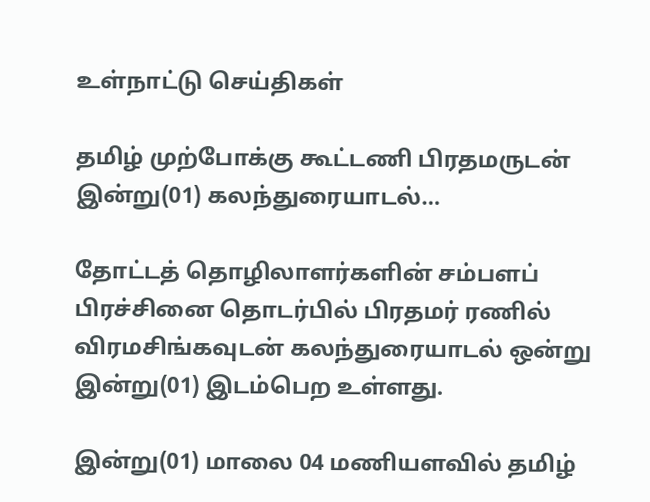உள்நாட்டு செய்திகள்

தமிழ் முற்போக்கு கூட்டணி பிரதமருடன் இன்று(01) கலந்துரையாடல்…

தோட்டத் தொழிலாளர்களின் சம்பளப் பிரச்சினை தொடர்பில் பிரதமர் ரணில் விரமசிங்கவுடன் கலந்துரையாடல் ஒன்று இன்று(01) இடம்பெற உள்ளது.

இன்று(01) மாலை 04 மணியளவில் தமிழ்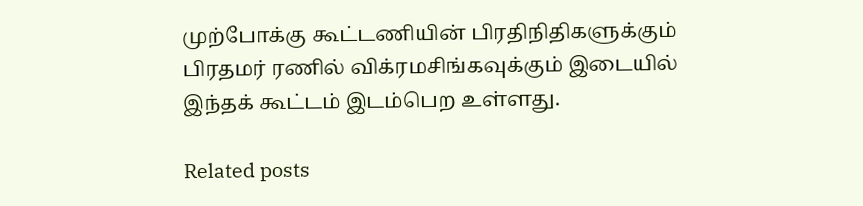முற்போக்கு கூட்டணியின் பிரதிநிதிகளுக்கும் பிரதமர் ரணில் விக்ரமசிங்கவுக்கும் இடையில் இந்தக் கூட்டம் இடம்பெற உள்ளது.

Related posts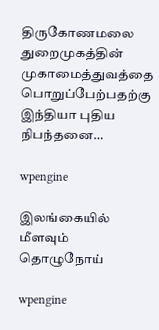திருகோணமலை துறைமுகத்தின் முகாமைத்துவத்தை பொறுப்பேற்பதற்கு இந்தியா புதிய நிபந்தனை…

wpengine

இலங்கையில் மீளவும் தொழுநோய்

wpengine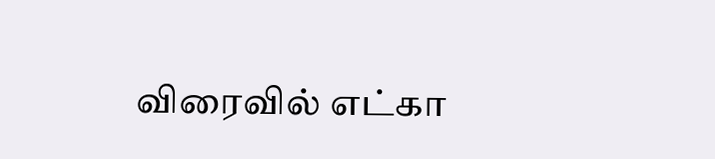விரைவில் எட்கா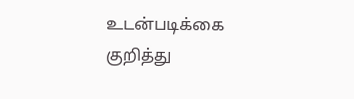உடன்படிக்கை குறித்து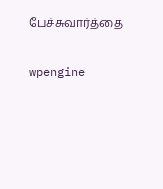பேச்சுவார்த்தை

wpengine